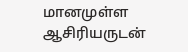மானமுள்ள ஆசிரியருடன்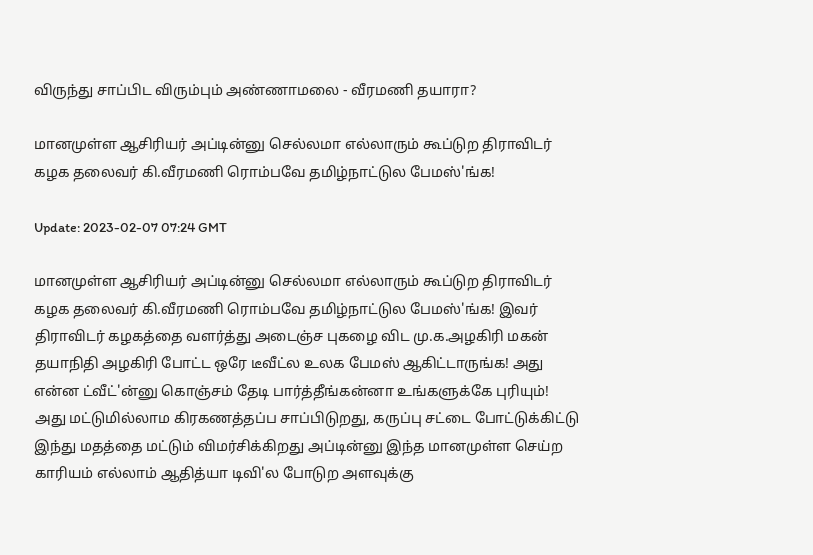விருந்து சாப்பிட விரும்பும் அண்ணாமலை - வீரமணி தயாரா?

மானமுள்ள ஆசிரியர் அப்டின்னு செல்லமா எல்லாரும் கூப்டுற திராவிடர் கழக தலைவர் கி.வீரமணி ரொம்பவே தமிழ்நாட்டுல பேமஸ்'ங்க!

Update: 2023-02-07 07:24 GMT

மானமுள்ள ஆசிரியர் அப்டின்னு செல்லமா எல்லாரும் கூப்டுற திராவிடர் கழக தலைவர் கி.வீரமணி ரொம்பவே தமிழ்நாட்டுல பேமஸ்'ங்க! இவர் திராவிடர் கழகத்தை வளர்த்து அடைஞ்ச புகழை விட மு.க.அழகிரி மகன் தயாநிதி அழகிரி போட்ட ஒரே டீவீட்ல உலக பேமஸ் ஆகிட்டாருங்க! அது என்ன ட்வீட்'ன்னு கொஞ்சம் தேடி பார்த்தீங்கன்னா உங்களுக்கே புரியும்! அது மட்டுமில்லாம கிரகணத்தப்ப சாப்பிடுறது, கருப்பு சட்டை போட்டுக்கிட்டு இந்து மதத்தை மட்டும் விமர்சிக்கிறது அப்டின்னு இந்த மானமுள்ள செய்ற காரியம் எல்லாம் ஆதித்யா டிவி'ல போடுற அளவுக்கு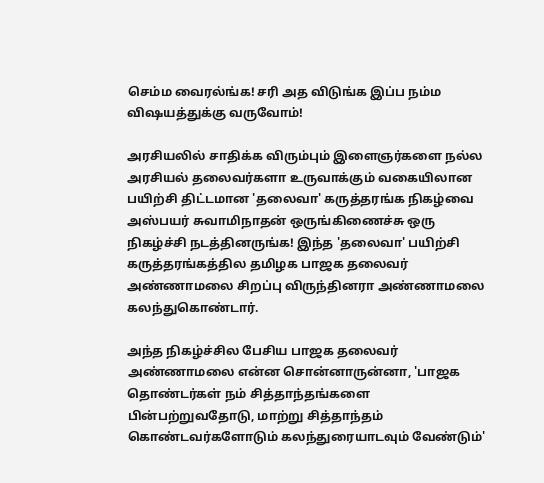செம்ம வைரல்ங்க! சரி அத விடுங்க இப்ப நம்ம விஷயத்துக்கு வருவோம்!

அரசியலில் சாதிக்க விரும்பும் இளைஞர்களை நல்ல அரசியல் தலைவர்களா உருவாக்கும் வகையிலான பயிற்சி திட்டமான 'தலைவா' கருத்தரங்க நிகழ்வை அஸ்பயர் சுவாமிநாதன் ஒருங்கிணைச்சு ஒரு நிகழ்ச்சி நடத்தினருங்க! இந்த 'தலைவா' பயிற்சி கருத்தரங்கத்தில தமிழக பாஜக தலைவர் அண்ணாமலை சிறப்பு விருந்தினரா அண்ணாமலை கலந்துகொண்டார்.

அந்த நிகழ்ச்சில பேசிய பாஜக தலைவர் அண்ணாமலை என்ன சொன்னாருன்னா, 'பாஜக தொண்டர்கள் நம் சித்தாந்தங்களை பின்பற்றுவதோடு, மாற்று சித்தாந்தம் கொண்டவர்களோடும் கலந்துரையாடவும் வேண்டும்'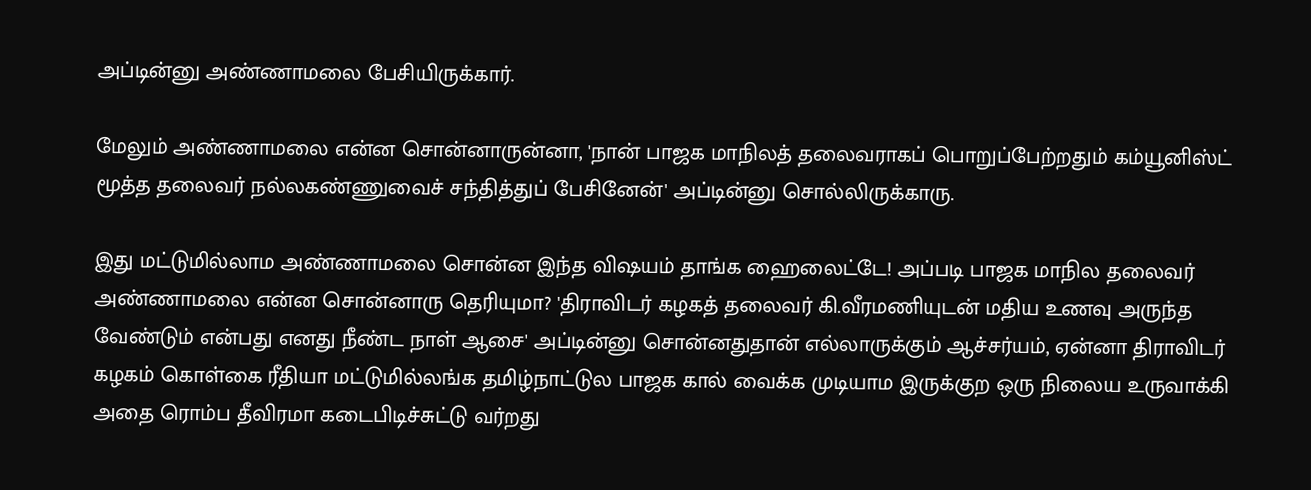அப்டின்னு அண்ணாமலை பேசியிருக்கார்.

மேலும் அண்ணாமலை என்ன சொன்னாருன்னா, 'நான் பாஜக மாநிலத் தலைவராகப் பொறுப்பேற்றதும் கம்யூனிஸ்ட் மூத்த தலைவர் நல்லகண்ணுவைச் சந்தித்துப் பேசினேன்' அப்டின்னு சொல்லிருக்காரு.

இது மட்டுமில்லாம அண்ணாமலை சொன்ன இந்த விஷயம் தாங்க ஹைலைட்டே! அப்படி பாஜக மாநில தலைவர் அண்ணாமலை என்ன சொன்னாரு தெரியுமா? 'திராவிடர் கழகத் தலைவர் கி.வீரமணியுடன் மதிய உணவு அருந்த வேண்டும் என்பது எனது நீண்ட நாள் ஆசை' அப்டின்னு சொன்னதுதான் எல்லாருக்கும் ஆச்சர்யம், ஏன்னா திராவிடர் கழகம் கொள்கை ரீதியா மட்டுமில்லங்க தமிழ்நாட்டுல பாஜக கால் வைக்க முடியாம இருக்குற ஒரு நிலைய உருவாக்கி அதை ரொம்ப தீவிரமா கடைபிடிச்சுட்டு வர்றது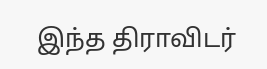இந்த திராவிடர்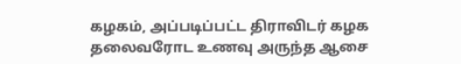கழகம், அப்படிப்பட்ட திராவிடர் கழக தலைவரோட உணவு அருந்த ஆசை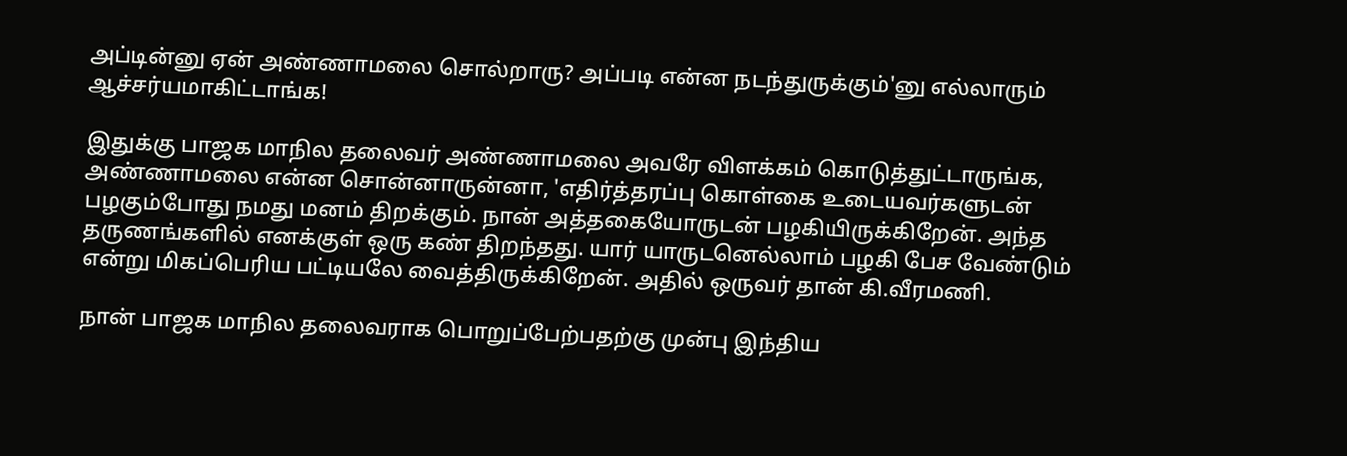அப்டின்னு ஏன் அண்ணாமலை சொல்றாரு? அப்படி என்ன நடந்துருக்கும்'னு எல்லாரும் ஆச்சர்யமாகிட்டாங்க!

இதுக்கு பாஜக மாநில தலைவர் அண்ணாமலை அவரே விளக்கம் கொடுத்துட்டாருங்க, அண்ணாமலை என்ன சொன்னாருன்னா, 'எதிர்த்தரப்பு கொள்கை உடையவர்களுடன் பழகும்போது நமது மனம் திறக்கும். நான் அத்தகையோருடன் பழகியிருக்கிறேன். அந்த தருணங்களில் எனக்குள் ஒரு கண் திறந்தது. யார் யாருடனெல்லாம் பழகி பேச வேண்டும் என்று மிகப்பெரிய பட்டியலே வைத்திருக்கிறேன். அதில் ஒருவர் தான் கி.வீரமணி.

நான் பாஜக மாநில தலைவராக பொறுப்பேற்பதற்கு முன்பு இந்திய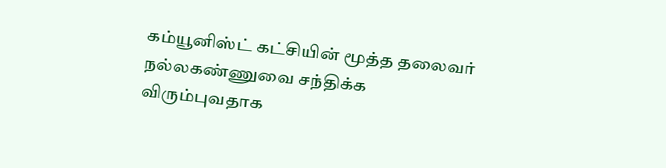கம்யூனிஸ்ட் கட்சியின் மூத்த தலைவர் நல்லகண்ணுவை சந்திக்க விரும்புவதாக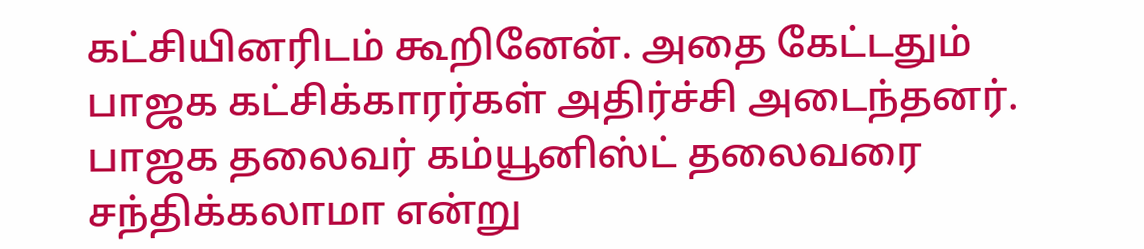கட்சியினரிடம் கூறினேன். அதை கேட்டதும் பாஜக கட்சிக்காரர்கள் அதிர்ச்சி அடைந்தனர். பாஜக தலைவர் கம்யூனிஸ்ட் தலைவரை சந்திக்கலாமா என்று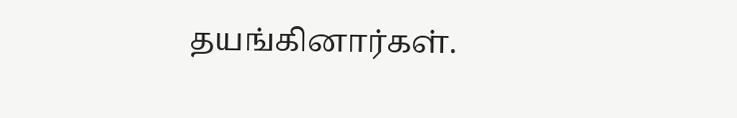தயங்கினார்கள்.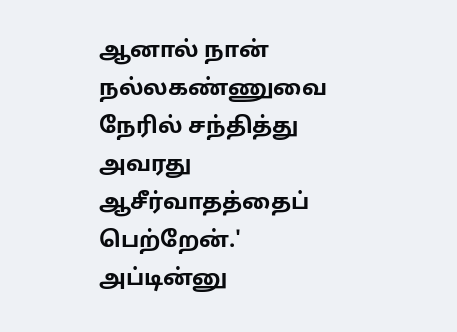ஆனால் நான் நல்லகண்ணுவை நேரில் சந்தித்து அவரது ஆசீர்வாதத்தைப் பெற்றேன்.' அப்டின்னு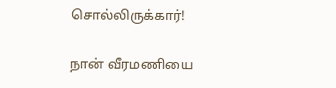சொல்லிருக்கார்!

நான் வீரமணியை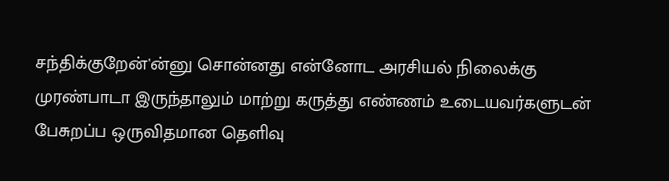சந்திக்குறேன்'ன்னு சொன்னது என்னோட அரசியல் நிலைக்கு முரண்பாடா இருந்தாலும் மாற்று கருத்து எண்ணம் உடையவர்களுடன் பேசுறப்ப ஒருவிதமான தெளிவு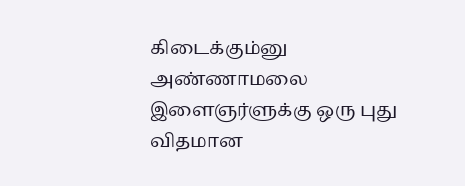கிடைக்கும்னு அண்ணாமலை இளைஞர்ளுக்கு ஒரு புது விதமான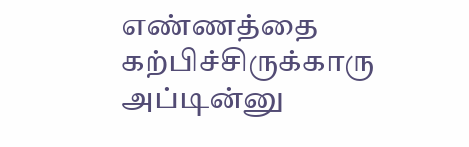எண்ணத்தை கற்பிச்சிருக்காரு அப்டின்னு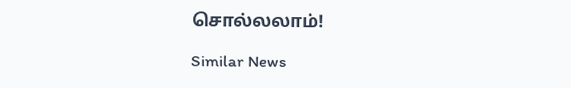சொல்லலாம்!

Similar News